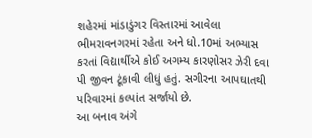શહેરમાં માંડાડુંગર વિસ્તારમાં આવેલા ભીમરાવનગરમાં રહેતા અને ધો.10માં અભ્યાસ કરતાં વિદ્યાર્થીએ કોઈ અગમ્ય કારણોસર ઝેરી દવા પી જીવન ટૂંકાવી લીધું હતું. સગીરના આપઘાતથી પરિવારમાં કલ્પાંત સર્જાયો છે.
આ બનાવ અંગે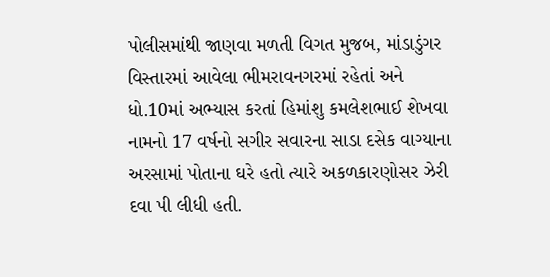પોલીસમાંથી જાણવા મળતી વિગત મુજબ, માંડાડુંગર વિસ્તારમાં આવેલા ભીમરાવનગરમાં રહેતાં અને ધો.10માં અભ્યાસ કરતાં હિમાંશુ કમલેશભાઈ શેખવા નામનો 17 વર્ષનો સગીર સવારના સાડા દસેક વાગ્યાના અરસામાં પોતાના ઘરે હતો ત્યારે અકળકારણોસર ઝેરી દવા પી લીધી હતી.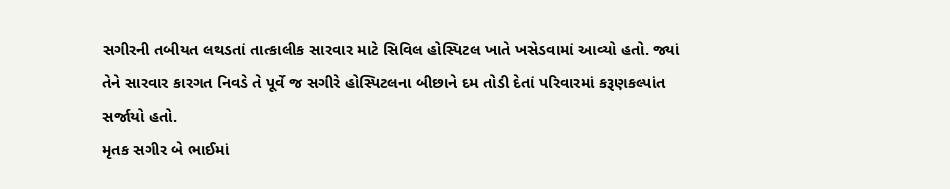સગીરની તબીયત લથડતાં તાત્કાલીક સારવાર માટે સિવિલ હોસ્પિટલ ખાતે ખસેડવામાં આવ્યો હતો. જ્યાં તેને સારવાર કારગત નિવડે તે પૂર્વે જ સગીરે હોસ્પિટલના બીછાને દમ તોડી દેતાં પરિવારમાં કરૂણકલ્પાંત સર્જાયો હતો.
મૃતક સગીર બે ભાઈમાં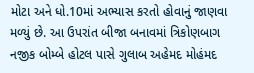મોટા અને ધો.10માં અભ્યાસ કરતો હોવાનું જાણવા મળ્યું છે. આ ઉપરાંત બીજા બનાવમાં ત્રિકોણબાગ નજીક બોમ્બે હોટલ પાસે ગુલાબ અહેમદ મોહંમદ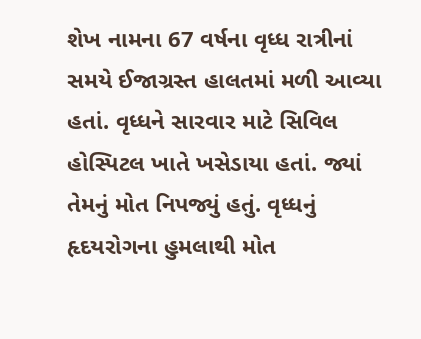શેખ નામના 67 વર્ષના વૃધ્ધ રાત્રીનાં સમયે ઈજાગ્રસ્ત હાલતમાં મળી આવ્યા હતાં. વૃધ્ધને સારવાર માટે સિવિલ હોસ્પિટલ ખાતે ખસેડાયા હતાં. જ્યાં તેમનું મોત નિપજ્યું હતું. વૃધ્ધનું હૃદયરોગના હુમલાથી મોત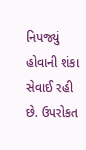નિપજ્યું હોવાની શંકા સેવાઈ રહી છે. ઉપરોકત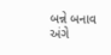બન્ને બનાવ અંગે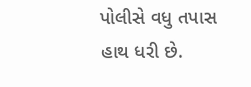પોલીસે વધુ તપાસ હાથ ધરી છે.